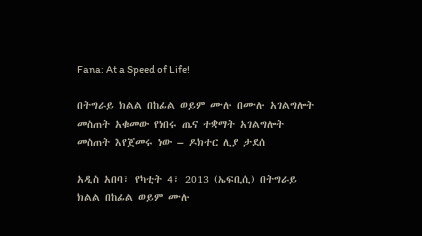Fana: At a Speed of Life!

በትግራይ ክልል በከፊል ወይም ሙሉ በሙሉ አገልግሎት መስጠት አቁመው የነበሩ ጤና ተቋማት አገልግሎት መስጠት እየጀመሩ ነው – ዶክተር ሊያ ታደሰ

አዲስ አበባ፣ የካቲት 4፣ 2013 (ኤፍቢሲ) በትግራይ ክልል በከፊል ወይም ሙሉ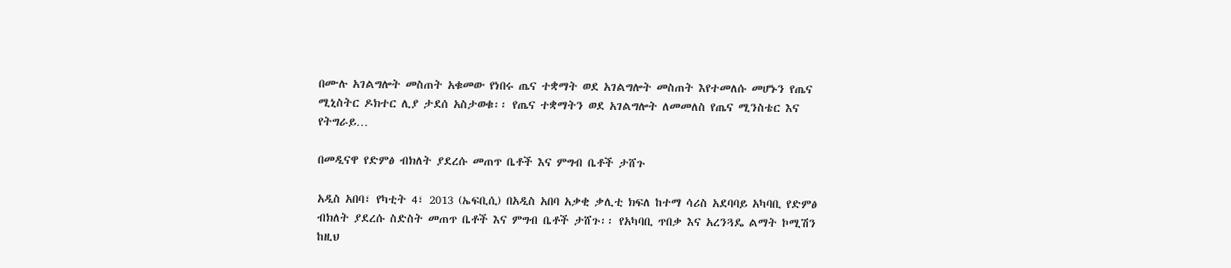በሙሉ አገልግሎት መስጠት አቁመው የነበሩ ጤና ተቋማት ወደ አገልግሎት መስጠት እየተመለሱ መሆኑን የጤና ሚኒስትር ዶክተር ሊያ ታደሰ አስታወቁ፡፡ የጤና ተቋማትን ወደ አገልግሎት ለመመለስ የጤና ሚንስቴር እና የትግራይ…

በመዲናዋ የድምፅ ብክለት ያደረሱ መጠጥ ቤቶች እና ምግብ ቤቶች ታሸጉ

አዲስ አበባ፣ የካቲት 4፣ 2013 (ኤፍቢሲ) በአዲስ አበባ አቃቂ ቃሊቲ ክፍለ ከተማ ሳሪስ አደባባይ አካባቢ የድምፅ ብክለት ያደረሱ ስድስት መጠጥ ቤቶች እና ምግብ ቤቶች ታሸጉ፡፡ የአካባቢ ጥበቃ እና አረንጓዴ ልማት ኮሚሽን ከዚህ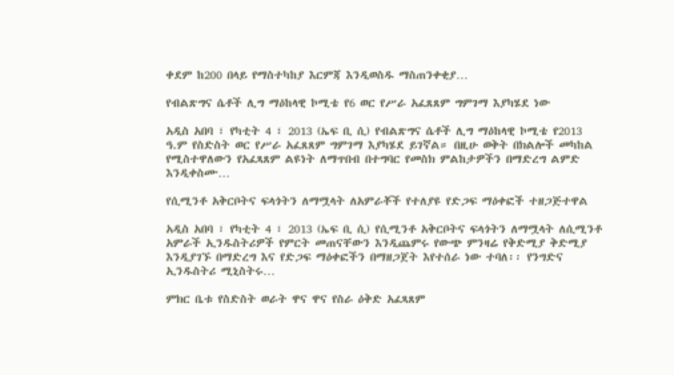ቀደም ከ200 በላይ የማስተካከያ እርምጃ እንዲወስዱ ማስጠንቀቂያ…

የብልጽግና ሴቶች ሊግ ማዕከላዊ ኮሚቴ የ6 ወር የሥራ አፈጸጸም ግምገማ እያካሄደ ነው

አዲስ አበባ ፣ የካቲት 4 ፣ 2013 (ኤፍ ቢ ሲ) የብልጽግና ሴቶች ሊግ ማዕከላዊ ኮሚቴ የ2013 ዓ.ም የስድስት ወር የሥራ አፈጸጸም ግምገማ እያካሄደ ይገኛል። በዚሁ ወቅት በክልሎች መካከል የሚስተዋለውን የአፈጻጸም ልዩነት ለማጥበብ በተግባር የመስክ ምልከታዎችን በማድረግ ልምድ እንዲቀስሙ…

የሲሚንቶ አቅርቦትና ፍላጎትን ለማሟላት ለአምራቾች የተለያዩ የድጋፍ ማዕቀፎች ተዘጋጅተዋል

አዲስ አበባ ፣ የካቲት 4 ፣ 2013 (ኤፍ ቢ ሲ) የሲሚንቶ አቅርቦትና ፍላጎትን ለማሟላት ለሲሚንቶ አምራች ኢንዱስትሪዎች የምርት መጠናቸውን እንዲጨምሩ የውጭ ምንዛሬ የቅድሚያ ቅድሚያ እንዲያገኙ በማድረግ እና የድጋፍ ማዕቀፎችን በማዘጋጀት እየተሰራ ነው ተባለ፡፡ የንግድና ኢንዱስትሪ ሚኒስትሩ…

ምክር ቤቱ የስድስት ወራት ዋና ዋና የስራ ዕቅድ አፈጻጸም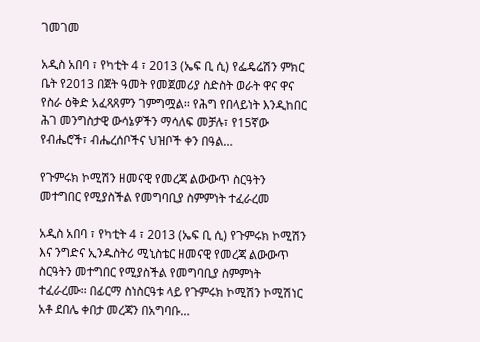ገመገመ

አዲስ አበባ ፣ የካቲት 4 ፣ 2013 (ኤፍ ቢ ሲ) የፌዴሬሽን ምክር ቤት የ2013 በጀት ዓመት የመጀመሪያ ስድስት ወራት ዋና ዋና የስራ ዕቅድ አፈጻጸምን ገምግሟል፡፡ የሕግ የበላይነት እንዲከበር ሕገ መንግስታዊ ውሳኔዎችን ማሳለፍ መቻሉ፣ የ15ኛው የብሔሮች፣ ብሔረሰቦችና ህዝቦች ቀን በዓል…

የጉምሩክ ኮሚሽን ዘመናዊ የመረጃ ልውውጥ ስርዓትን መተግበር የሚያስችል የመግባቢያ ስምምነት ተፈራረመ

አዲስ አበባ ፣ የካቲት 4 ፣ 2013 (ኤፍ ቢ ሲ) የጉምሩክ ኮሚሽን እና ንግድና ኢንዱስትሪ ሚኒስቴር ዘመናዊ የመረጃ ልውውጥ ስርዓትን መተግበር የሚያስችል የመግባቢያ ስምምነት ተፈራረሙ፡፡ በፊርማ ስነስርዓቱ ላይ የጉምሩክ ኮሚሽን ኮሚሽነር አቶ ደበሌ ቀበታ መረጃን በአግባቡ…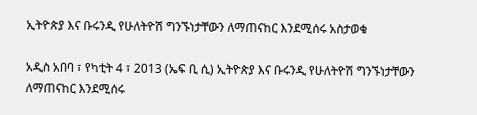ኢትዮጵያ እና ቡሩንዲ የሁለትዮሽ ግንኙነታቸውን ለማጠናከር እንደሚሰሩ አስታወቁ

አዲስ አበባ ፣ የካቲት 4 ፣ 2013 (ኤፍ ቢ ሲ) ኢትዮጵያ እና ቡሩንዲ የሁለትዮሽ ግንኙነታቸውን ለማጠናከር እንደሚሰሩ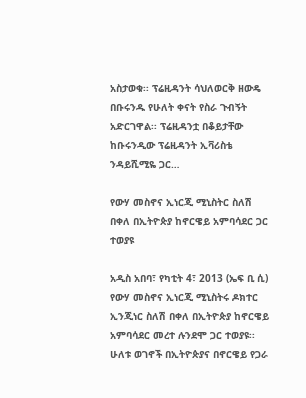አስታወቁ፡፡ ፕሬዚዳንት ሳህለወርቅ ዘውዴ በቡሩንዱ የሁለት ቀናት የስራ ጉብኝት አድርገዋል፡፡ ፕሬዚዳንቷ በቆይታቸው ከቡሩንዲው ፕሬዚዳንት ኢቫሪስቴ ንዳይሺሚዬ ጋር…

የውሃ መስኖና ኢነርጂ ሚኒስትር ስለሽ በቀለ በኢትዮጵያ ከኖርዌይ አምባሳደር ጋር ተወያዩ

አዲስ አበባ፣ የካቲት 4፣ 2013 (ኤፍ ቢ ሲ) የውሃ መስኖና ኢነርጂ ሚኒስትሩ ዶክተር ኢንጂነር ስለሽ በቀለ በኢትዮጵያ ከኖርዌይ አምባሳደር መረተ ሉንደሞ ጋር ተወያዩ፡፡ ሁለቱ ወገኖች በኢትዮጵያና በኖርዌይ የጋራ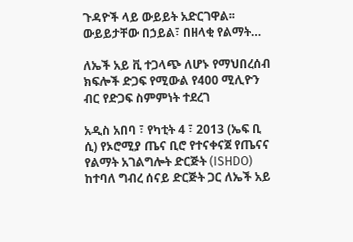ጉዳዮች ላይ ውይይት አድርገዋል፡፡ ውይይታቸው በኃይል፣ በዘላቂ የልማት…

ለኤች አይ ቪ ተጋላጭ ለሆኑ የማህበረሰብ ክፍሎች ድጋፍ የሚውል የ400 ሚሊዮን ብር የድጋፍ ስምምነት ተደረገ

አዲስ አበባ ፣ የካቲት 4 ፣ 2013 (ኤፍ ቢ ሲ) የኦሮሚያ ጤና ቢሮ የተናቀናጀ የጤናና የልማት አገልግሎት ድርጅት (ISHDO) ከተባለ ግብረ ሰናይ ድርጅት ጋር ለኤች አይ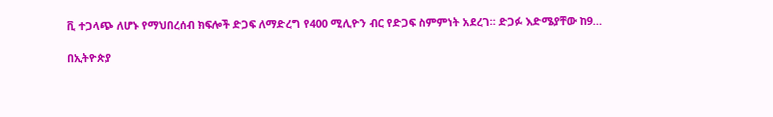ቪ ተጋላጭ ለሆኑ የማህበረሰብ ክፍሎች ድጋፍ ለማድረግ የ400 ሚሊዮን ብር የድጋፍ ስምምነት አደረገ። ድጋፉ እድሜያቸው ከ9…

በኢትዮጵያ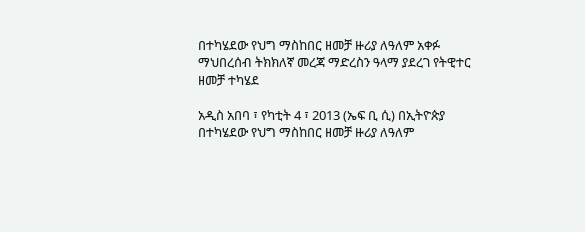በተካሄደው የህግ ማስከበር ዘመቻ ዙሪያ ለዓለም አቀፉ ማህበረሰብ ትክክለኛ መረጃ ማድረስን ዓላማ ያደረገ የትዊተር ዘመቻ ተካሄደ

አዲስ አበባ ፣ የካቲት 4 ፣ 2013 (ኤፍ ቢ ሲ) በኢትዮጵያ በተካሄደው የህግ ማስከበር ዘመቻ ዙሪያ ለዓለም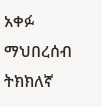አቀፉ ማህበረሰብ ትክክለኛ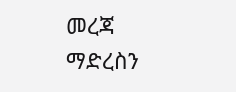መረጃ ማድረስን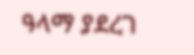ዓላማ ያደረገ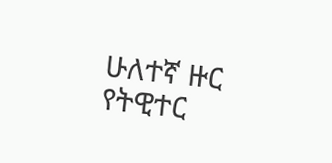ሁለተኛ ዙር የትዊተር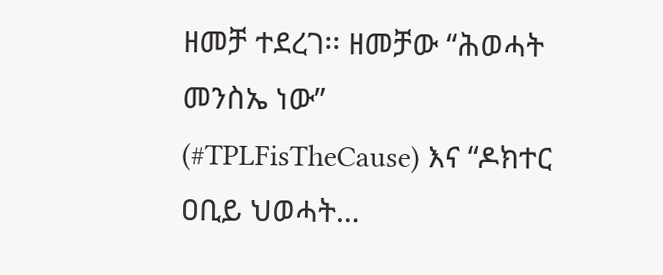ዘመቻ ተደረገ፡፡ ዘመቻው “ሕወሓት መንስኤ ነው” (#TPLFisTheCause) እና “ዶክተር ዐቢይ ህወሓት…